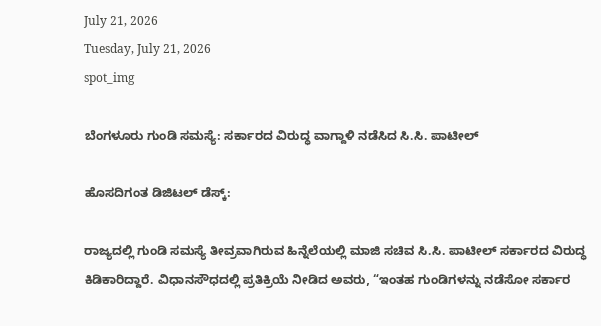July 21, 2026
Tuesday, July 21, 2026
spot_img

ಬೆಂಗಳೂರು ಗುಂಡಿ ಸಮಸ್ಯೆ: ಸರ್ಕಾರದ ವಿರುದ್ಧ ವಾಗ್ದಾಳಿ ನಡೆಸಿದ ಸಿ.ಸಿ. ಪಾಟೀಲ್

ಹೊಸದಿಗಂತ ಡಿಜಿಟಲ್ ಡೆಸ್ಕ್:

ರಾಜ್ಯದಲ್ಲಿ ಗುಂಡಿ ಸಮಸ್ಯೆ ತೀವ್ರವಾಗಿರುವ ಹಿನ್ನೆಲೆಯಲ್ಲಿ ಮಾಜಿ ಸಚಿವ ಸಿ.ಸಿ. ಪಾಟೀಲ್ ಸರ್ಕಾರದ ವಿರುದ್ಧ ಕಿಡಿಕಾರಿದ್ದಾರೆ. ವಿಧಾನಸೌಧದಲ್ಲಿ ಪ್ರತಿಕ್ರಿಯೆ ನೀಡಿದ ಅವರು, “ಇಂತಹ ಗುಂಡಿಗಳನ್ನು ನಡೆಸೋ ಸರ್ಕಾರ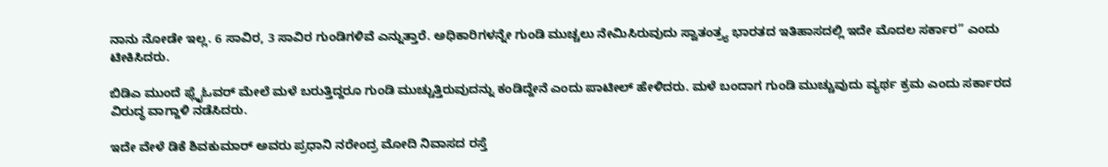ನಾನು ನೋಡೇ ಇಲ್ಲ. 6 ಸಾವಿರ, 3 ಸಾವಿರ ಗುಂಡಿಗಳಿವೆ ಎನ್ನುತ್ತಾರೆ. ಅಧಿಕಾರಿಗಳನ್ನೇ ಗುಂಡಿ ಮುಚ್ಚಲು ನೇಮಿಸಿರುವುದು ಸ್ವಾತಂತ್ರ್ಯ ಭಾರತದ ಇತಿಹಾಸದಲ್ಲಿ ಇದೇ ಮೊದಲ ಸರ್ಕಾರ” ಎಂದು ಟೀಕಿಸಿದರು.

ಬಿಡಿಎ ಮುಂದೆ ಫ್ಲೈಓವರ್ ಮೇಲೆ ಮಳೆ ಬರುತ್ತಿದ್ದರೂ ಗುಂಡಿ ಮುಚ್ಚುತ್ತಿರುವುದನ್ನು ಕಂಡಿದ್ದೇನೆ ಎಂದು ಪಾಟೀಲ್ ಹೇಳಿದರು. ಮಳೆ ಬಂದಾಗ ಗುಂಡಿ ಮುಚ್ಚುವುದು ವ್ಯರ್ಥ ಕ್ರಮ ಎಂದು ಸರ್ಕಾರದ ವಿರುದ್ಧ ವಾಗ್ದಾಳಿ ನಡೆಸಿದರು.

ಇದೇ ವೇಳೆ ಡಿಕೆ ಶಿವಕುಮಾರ್ ಅವರು ಪ್ರಧಾನಿ ನರೇಂದ್ರ ಮೋದಿ ನಿವಾಸದ ರಸ್ತೆ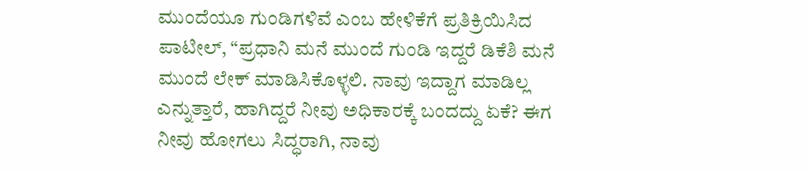ಮುಂದೆಯೂ ಗುಂಡಿಗಳಿವೆ ಎಂಬ ಹೇಳಿಕೆಗೆ ಪ್ರತಿಕ್ರಿಯಿಸಿದ ಪಾಟೀಲ್, “ಪ್ರಧಾನಿ ಮನೆ ಮುಂದೆ ಗುಂಡಿ ಇದ್ದರೆ ಡಿಕೆಶಿ ಮನೆ ಮುಂದೆ ಲೇಕ್ ಮಾಡಿಸಿಕೊಳ್ಳಲಿ. ನಾವು ಇದ್ದಾಗ ಮಾಡಿಲ್ಲ ಎನ್ನುತ್ತಾರೆ, ಹಾಗಿದ್ದರೆ ನೀವು ಅಧಿಕಾರಕ್ಕೆ ಬಂದದ್ದು ಏಕೆ? ಈಗ ನೀವು ಹೋಗಲು ಸಿದ್ಧರಾಗಿ, ನಾವು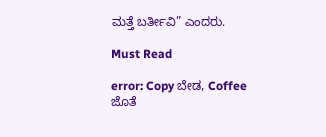ಮತ್ತೆ ಬರ್ತೀವಿ” ಎಂದರು.

Must Read

error: Copy ಬೇಡ, Coffee ಜೊತೆ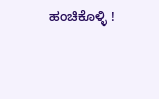ಹಂಚಿಕೊಳ್ಳಿ !